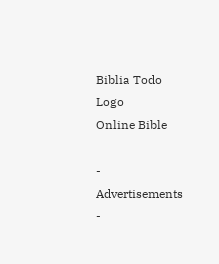Biblia Todo Logo
Online Bible

- Advertisements -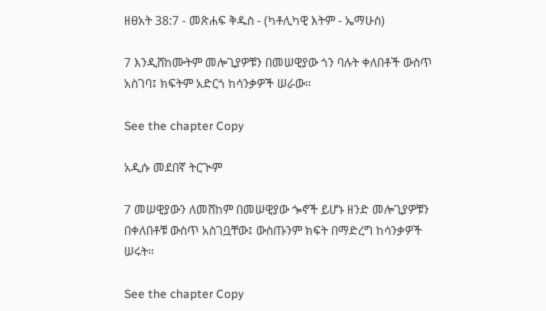ዘፀአት 38:7 - መጽሐፍ ቅዱስ - (ካቶሊካዊ እትም - ኤማሁስ)

7 እንዲሸከሙትም መሎጊያዎቹን በመሠዊያው ጎን ባሉት ቀለበቶች ውስጥ አስገባ፤ ክፍትም አድርጎ ከሳንቃዎች ሠራው።

See the chapter Copy

አዲሱ መደበኛ ትርጒም

7 መሠዊያውን ለመሸከም በመሠዊያው ጐኖች ይሆኑ ዘንድ መሎጊያዎቹን በቀለበቶቹ ውስጥ አስገቧቸው፤ ውስጡንም ክፍት በማድረግ ከሳንቃዎች ሠሩት።

See the chapter Copy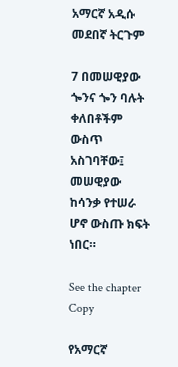አማርኛ አዲሱ መደበኛ ትርጉም

7 በመሠዊያው ጐንና ጐን ባሉት ቀለበቶችም ውስጥ አስገባቸው፤ መሠዊያው ከሳንቃ የተሠራ ሆኖ ውስጡ ክፍት ነበር።

See the chapter Copy

የአማርኛ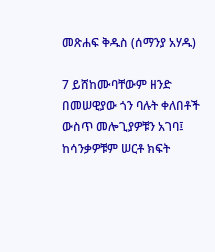መጽሐፍ ቅዱስ (ሰማንያ አሃዱ)

7 ይሸከሙባቸውም ዘንድ በመሠዊያው ጎን ባሉት ቀለበቶች ውስጥ መሎጊያዎቹን አገባ፤ ከሳንቃዎቹም ሠርቶ ክፍት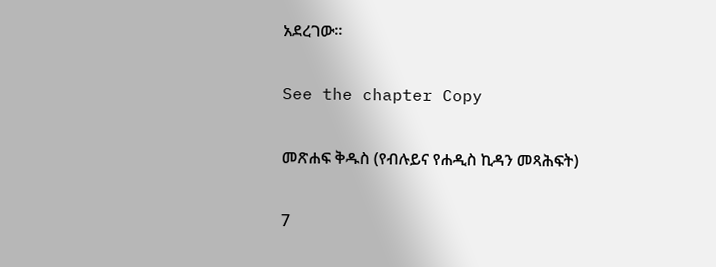አደረገው።

See the chapter Copy

መጽሐፍ ቅዱስ (የብሉይና የሐዲስ ኪዳን መጻሕፍት)

7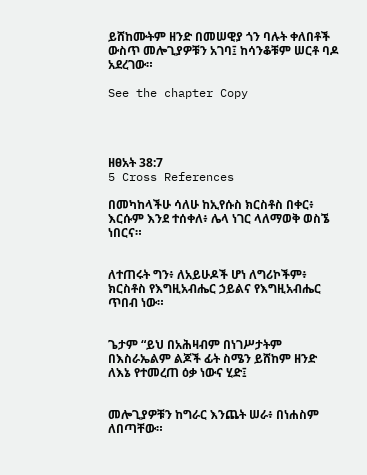ይሸከሙትም ዘንድ በመሠዊያ ጎን ባሉት ቀለበቶች ውስጥ መሎጊያዎቹን አገባ፤ ከሳንቆቹም ሠርቶ ባዶ አደረገው።

See the chapter Copy




ዘፀአት 38:7
5 Cross References

በመካከላችሁ ሳለሁ ከኢየሱስ ክርስቶስ በቀር፥ እርሱም እንደ ተሰቀለ፥ ሌላ ነገር ላለማወቅ ወስኜ ነበርና።


ለተጠሩት ግን፥ ለአይሁዶች ሆነ ለግሪኮችም፥ ክርስቶስ የእግዚአብሔር ኃይልና የእግዚአብሔር ጥበብ ነው።


ጌታም “ይህ በአሕዛብም በነገሥታትም በእስራኤልም ልጆች ፊት ስሜን ይሸከም ዘንድ ለእኔ የተመረጠ ዕቃ ነውና ሂድ፤


መሎጊያዎቹን ከግራር እንጨት ሠራ፥ በነሐስም ለበጣቸው።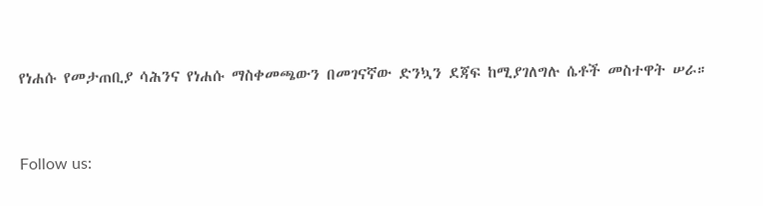የነሐሱ የመታጠቢያ ሳሕንና የነሐሱ ማስቀመጫውን በመገናኛው ድንኳን ደጃፍ ከሚያገለግሉ ሴቶች መስተዋት ሠራ።


Follow us: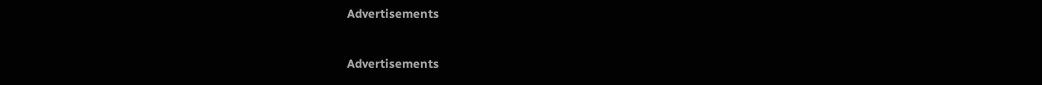Advertisements


Advertisements